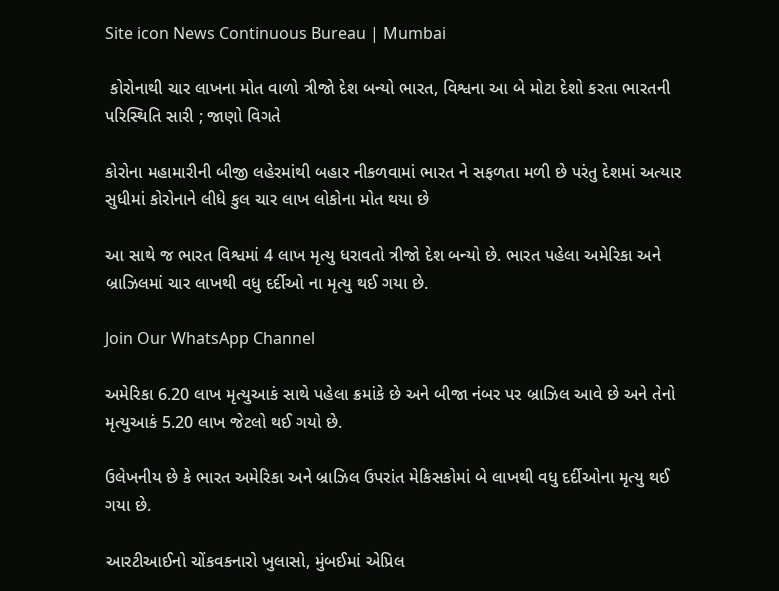Site icon News Continuous Bureau | Mumbai

 કોરોનાથી ચાર લાખના મોત વાળો ત્રીજો દેશ બન્યો ભારત, વિશ્વના આ બે મોટા દેશો કરતા ભારતની પરિસ્થિતિ સારી ; જાણો વિગતે

કોરોના મહામારીની બીજી લહેરમાંથી બહાર નીકળવામાં ભારત ને સફળતા મળી છે પરંતુ દેશમાં અત્યાર સુધીમાં કોરોનાને લીધે કુલ ચાર લાખ લોકોના મોત થયા છે

આ સાથે જ ભારત વિશ્વમાં 4 લાખ મૃત્યુ ધરાવતો ત્રીજો દેશ બન્યો છે. ભારત પહેલા અમેરિકા અને બ્રાઝિલમાં ચાર લાખથી વધુ દર્દીઓ ના મૃત્યુ થઈ ગયા છે.

Join Our WhatsApp Channel

અમેરિકા 6.20 લાખ મૃત્યુઆકં સાથે પહેલા ક્રમાંકે છે અને બીજા નંબર પર બ્રાઝિલ આવે છે અને તેનો મૃત્યુઆકં 5.20 લાખ જેટલો થઈ ગયો છે.

ઉલેખનીય છે કે ભારત અમેરિકા અને બ્રાઝિલ ઉપરાંત મેકિસકોમાં બે લાખથી વધુ દર્દીઓના મૃત્યુ થઈ ગયા છે.

આરટીઆઈનો ચોંકવકનારો ખુલાસો, મુંબઈમાં એપ્રિલ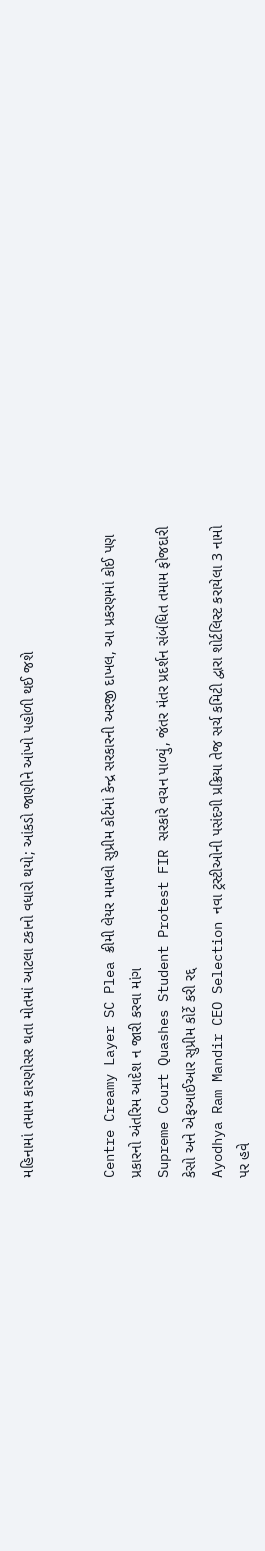મહિનામાં તમામ કારણોસર થતા મોતમાં આટલા ટકાનો વધારો થયો; આંકડો જાણીને આંખો પહોળી થઈ જશે


Centre Creamy Layer SC Plea ક્રીમી લેયર મામલો સુપ્રીમ કોર્ટમાં કેન્દ્ર સરકારની અરજી દાખલ, આ પ્રકરણમાં કોઈ પણ પ્રકારનો અંતરિમ આદેશ ન જારી કરવા માંગ
Supreme Court Quashes Student Protest FIR સરકારે વચન પાળ્યું, જંતર મંતર પ્રદર્શન સંબંધિત તમામ ફોજદારી કેસો અને એફઆઈઆર સુપ્રીમ કોર્ટે કરી રદ્દ
Ayodhya Ram Mandir CEO Selection નવા ટ્રસ્ટીઓની પસંદગી પ્રક્રિયા તેજ સર્ચ કમિટી દ્વારા શોર્ટલિસ્ટ કરાયેલા 3 નામો પર હવે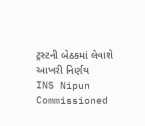ટ્રસ્ટની બેઠકમાં લેવાશે આખરી નિર્ણય
INS Nipun Commissioned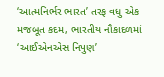‘આત્મનિર્ભર ભારત’ તરફ વધુ એક મજબૂત કદમ, ભારતીય નૌકાદળમાં ‘આઈએનએસ નિપુણ’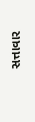સત્તાવાર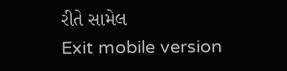રીતે સામેલ
Exit mobile version